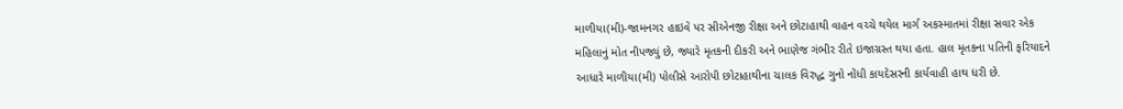માળીયા(મી)-જામનગર હાઇવે પર સીએનજી રીક્ષા અને છોટાહાથી વાહન વચ્ચે થયેલ માર્ગ અકસ્માતમાં રીક્ષા સવાર એક મહિલાનું મોત નીપજ્યું છે, જ્યારે મૃતકની દીકરી અને ભાણેજ ગંભીર રીતે ઇજાગ્રસ્ત થયા હતા. હાલ મૃતકના પતિની ફરિયાદને આધારે માળીયા(મી) પોલીસે આરોપી છોટાહાથીના ચાલક વિરુદ્ધ ગુનો નોંધી કાયદેસરની કાર્યવાહી હાથ ધરી છે.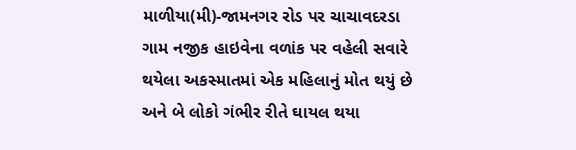માળીયા(મી)-જામનગર રોડ પર ચાચાવદરડા ગામ નજીક હાઇવેના વળાંક પર વહેલી સવારે થયેલા અકસ્માતમાં એક મહિલાનું મોત થયું છે અને બે લોકો ગંભીર રીતે ઘાયલ થયા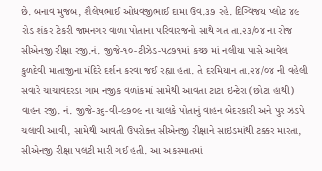છે. બનાવ મુજબ, શૈલેષભાઈ ઓધવજીભાઈ દામા ઉવ.૩૭ રહે. દિગ્વિજય પ્લોટ ૪૯ રોડ શંકર ટેકરી જામનગર વાળા પોતાના પરિવારજનો સાથે ગત તા.૨૩/૦૪ ના રોજ સીએનજી રીક્ષા રજી.નં. જીજે-૧૦-ટીઝેડ-૫૮૭૧માં કચ્છ માં નલીયા પાસે આવેલ કુળદેવી માતાજીના મંદિરે દર્શન કરવા જઈ રહ્યા હતા. તે દરમિયાન તા.૨૪/૦૪ ની વહેલી સવારે ચાચાવદરડા ગામ નજીક વળાંકમાં સામેથી આવતા ટાટા ઇન્ટેરા (છોટા હાથી) વાહન રજી. નં. જીજે-૩૬-વી-૯૭૦૯ ના ચાલકે પોતાનું વાહન બેદરકારી અને પુર ઝડપે ચલાવી આવી, સામેથી આવતી ઉપરોક્ત સીએનજી રીક્ષાને સાઇડમાંથી ટક્કર મારતા, સીએનજી રીક્ષા પલટી મારી ગઈ હતી. આ અકસ્માતમાં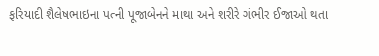ફરિયાદી શૈલેષભાઇના પત્ની પૂજાબેનને માથા અને શરીરે ગંભીર ઈજાઓ થતા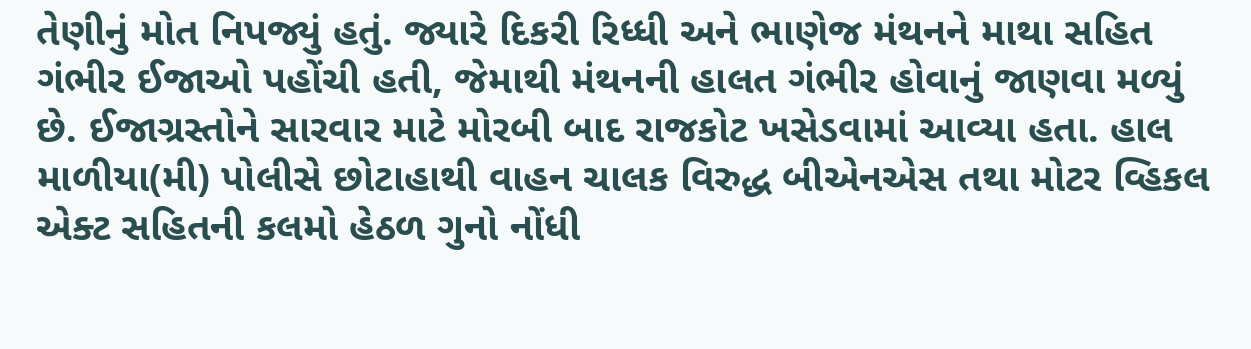તેણીનું મોત નિપજ્યું હતું. જ્યારે દિકરી રિધ્ધી અને ભાણેજ મંથનને માથા સહિત ગંભીર ઈજાઓ પહોંચી હતી, જેમાથી મંથનની હાલત ગંભીર હોવાનું જાણવા મળ્યું છે. ઈજાગ્રસ્તોને સારવાર માટે મોરબી બાદ રાજકોટ ખસેડવામાં આવ્યા હતા. હાલ માળીયા(મી) પોલીસે છોટાહાથી વાહન ચાલક વિરુદ્ધ બીએનએસ તથા મોટર વ્હિકલ એક્ટ સહિતની કલમો હેઠળ ગુનો નોંધી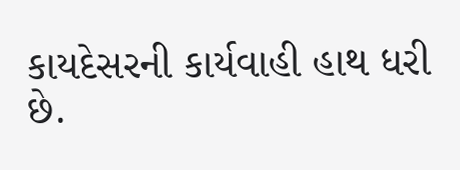કાયદેસરની કાર્યવાહી હાથ ધરી છે.